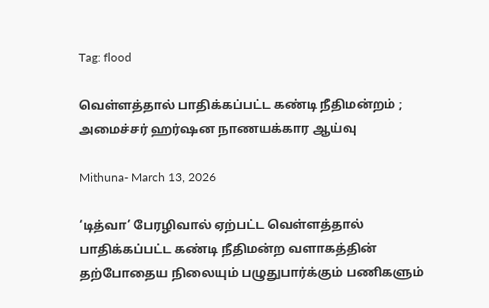Tag: flood

வெள்ளத்தால் பாதிக்கப்பட்ட கண்டி நீதிமன்றம் ; அமைச்சர் ஹர்ஷன நாணயக்கார ஆய்வு

Mithuna- March 13, 2026

‘டித்வா’ பேரழிவால் ஏற்பட்ட வெள்ளத்தால் பாதிக்கப்பட்ட கண்டி நீதிமன்ற வளாகத்தின் தற்போதைய நிலையும் பழுதுபார்க்கும் பணிகளும்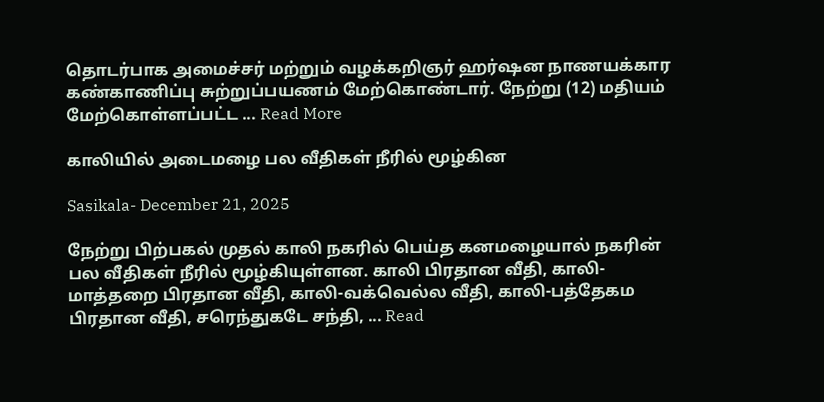தொடர்பாக அமைச்சர் மற்றும் வழக்கறிஞர் ஹர்ஷன நாணயக்கார கண்காணிப்பு சுற்றுப்பயணம் மேற்கொண்டார். நேற்று (12) மதியம் மேற்கொள்ளப்பட்ட ... Read More

காலியில் அடைமழை பல வீதிகள் நீரில் மூழ்கின

Sasikala- December 21, 2025

நேற்று பிற்பகல் முதல் காலி நகரில் பெய்த கனமழையால் நகரின் பல வீதிகள் நீரில் மூழ்கியுள்ளன. காலி பிரதான வீதி, காலி-மாத்தறை பிரதான வீதி, காலி-வக்வெல்ல வீதி, காலி-பத்தேகம பிரதான வீதி, சரெந்துகடே சந்தி, ... Read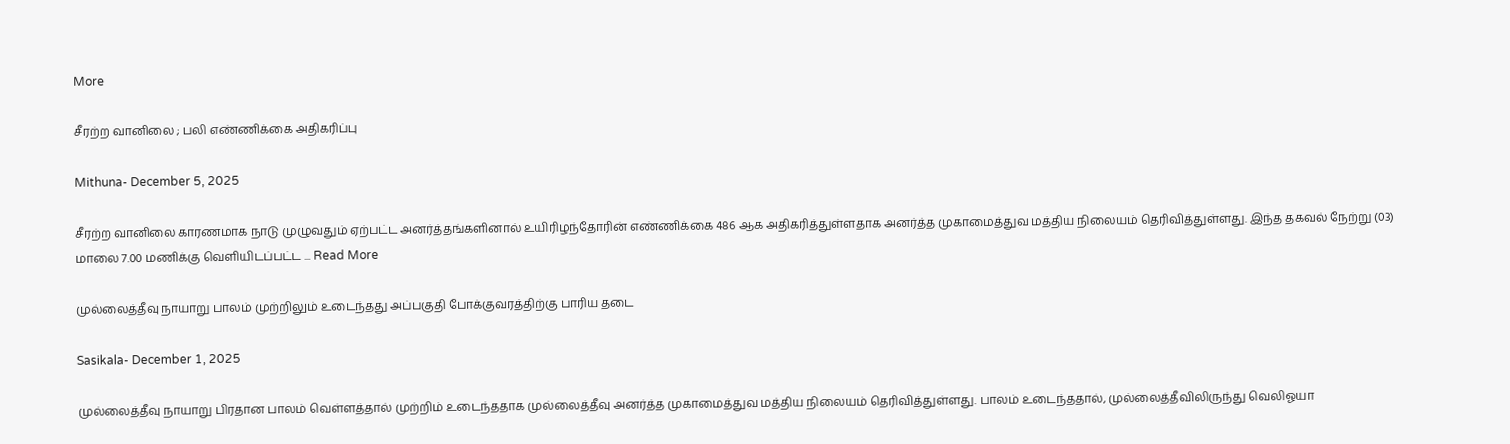More

சீரற்ற வானிலை ; பலி எண்ணிக்கை அதிகரிப்பு

Mithuna- December 5, 2025

சீரற்ற வானிலை காரணமாக நாடு முழுவதும் ஏற்பட்ட அனர்த்தங்களினால் உயிரிழந்தோரின் எண்ணிக்கை 486 ஆக அதிகரித்துள்ளதாக அனர்த்த முகாமைத்துவ மத்திய நிலையம் தெரிவித்துள்ளது. இந்த தகவல் நேற்று (03) மாலை 7.00 மணிக்கு வெளியிடப்பட்ட ... Read More

முல்லைத்தீவு நாயாறு பாலம் முற்றிலும் உடைந்தது அப்பகுதி போக்குவரத்திற்கு பாரிய தடை

Sasikala- December 1, 2025

முல்லைத்தீவு நாயாறு பிரதான பாலம் வெள்ளத்தால் முற்றிம் உடைந்ததாக முல்லைத்தீவு அனர்த்த முகாமைத்துவ மத்திய நிலையம் தெரிவித்துள்ளது. பாலம் உடைந்ததால், முல்லைத்தீவிலிருந்து வெலிஓயா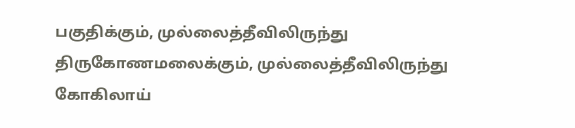பகுதிக்கும், முல்லைத்தீவிலிருந்து திருகோணமலைக்கும், முல்லைத்தீவிலிருந்து கோகிலாய்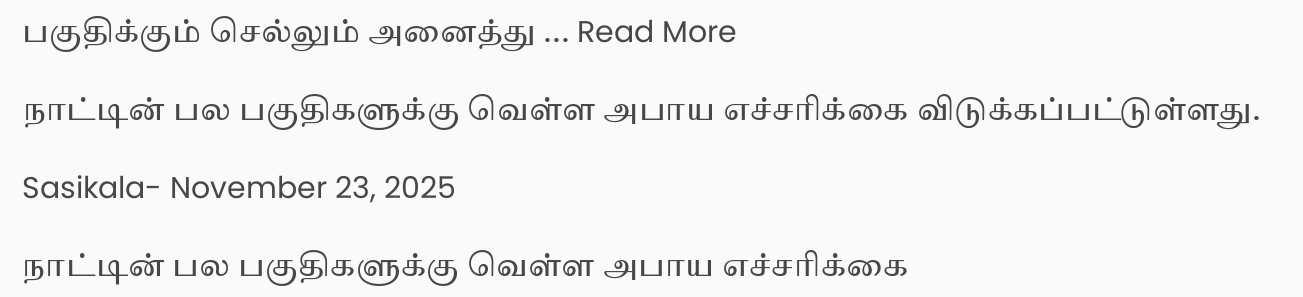பகுதிக்கும் செல்லும் அனைத்து ... Read More

நாட்டின் பல பகுதிகளுக்கு வெள்ள அபாய எச்சரிக்கை விடுக்கப்பட்டுள்ளது.

Sasikala- November 23, 2025

நாட்டின் பல பகுதிகளுக்கு வெள்ள அபாய எச்சரிக்கை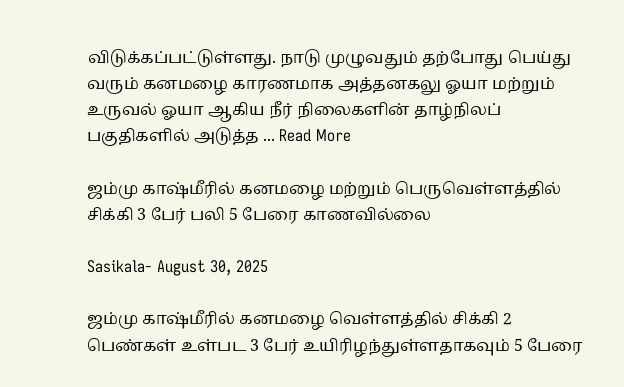விடுக்கப்பட்டுள்ளது. நாடு முழுவதும் தற்போது பெய்து வரும் கனமழை காரணமாக அத்தனகலு ஓயா மற்றும் உருவல் ஓயா ஆகிய நீர் நிலைகளின் தாழ்நிலப் பகுதிகளில் அடுத்த ... Read More

ஜம்மு காஷ்மீரில் கனமழை மற்றும் பெருவெள்ளத்தில் சிக்கி 3 பேர் பலி 5 பேரை காணவில்லை

Sasikala- August 30, 2025

ஜம்மு காஷ்மீரில் கனமழை வெள்ளத்தில் சிக்கி 2 பெண்கள் உள்பட 3 பேர் உயிரிழந்துள்ளதாகவும் 5 பேரை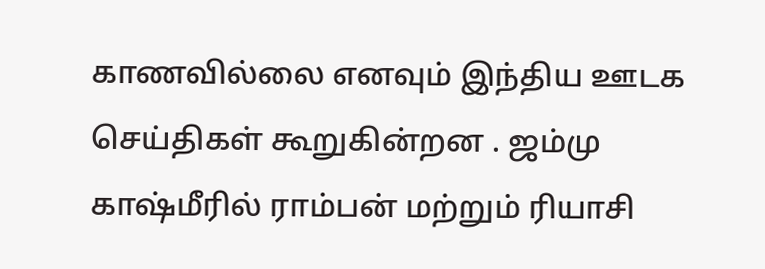காணவில்லை எனவும் இந்திய ஊடக செய்திகள் கூறுகின்றன . ஜம்மு காஷ்மீரில் ராம்பன் மற்றும் ரியாசி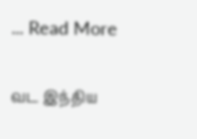... Read More

வட இந்திய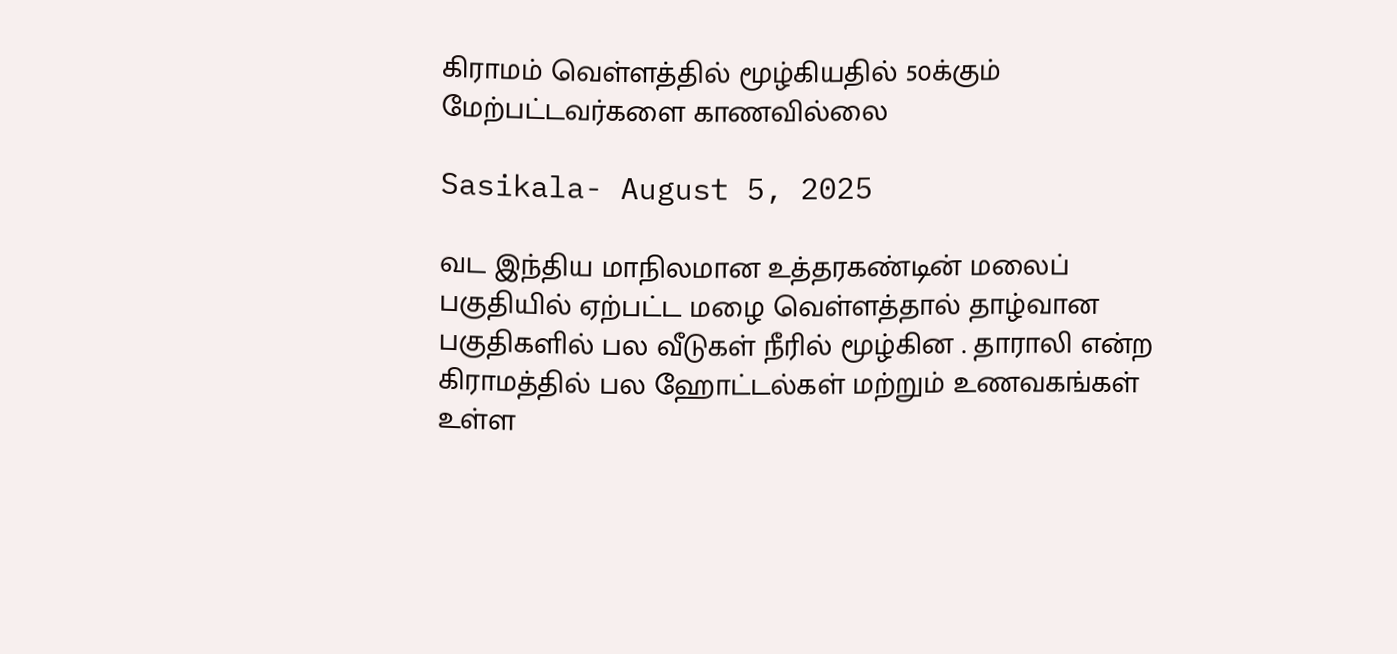கிராமம் வெள்ளத்தில் மூழ்கியதில் 50க்கும் மேற்பட்டவர்களை காணவில்லை

Sasikala- August 5, 2025

வட இந்திய மாநிலமான உத்தரகண்டின் மலைப் பகுதியில் ஏற்பட்ட மழை வெள்ளத்தால் தாழ்வான பகுதிகளில் பல வீடுகள் நீரில் மூழ்கின . தாராலி என்ற கிராமத்தில் பல ஹோட்டல்கள் மற்றும் உணவகங்கள் உள்ள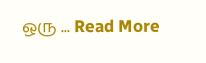ஒரு ... Read More